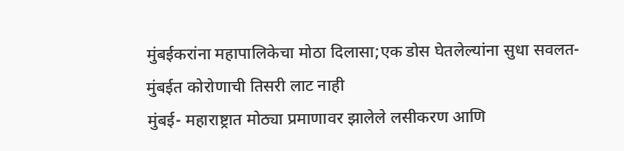मुंबईकरांना महापालिकेचा मोठा दिलासा;एक डोस घेतलेल्यांना सुधा सवलत- मुंबईत कोरोणाची तिसरी लाट नाही
मुंबई- महाराष्ट्रात मोठ्या प्रमाणावर झालेले लसीकरण आणि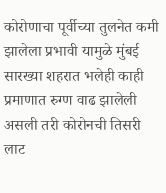कोरोणाचा पूर्वीच्या तुलनेत कमी झालेला प्रभावी यामुळे मुंबई सारख्या शहरात भलेही काही प्रमाणात रुग्ण वाढ झालेली असली तरी कोरोनची तिसरी लाट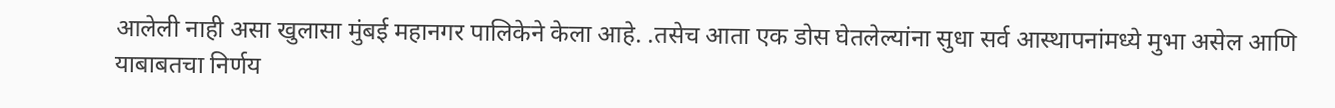आलेली नाही असा खुलासा मुंबई महानगर पालिकेने केला आहे. .तसेच आता एक डोस घेतलेल्यांना सुधा सर्व आस्थापनांमध्ये मुभा असेल आणि याबाबतचा निर्णय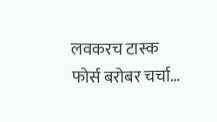लवकरच टास्क फोर्स बरोबर चर्चा…